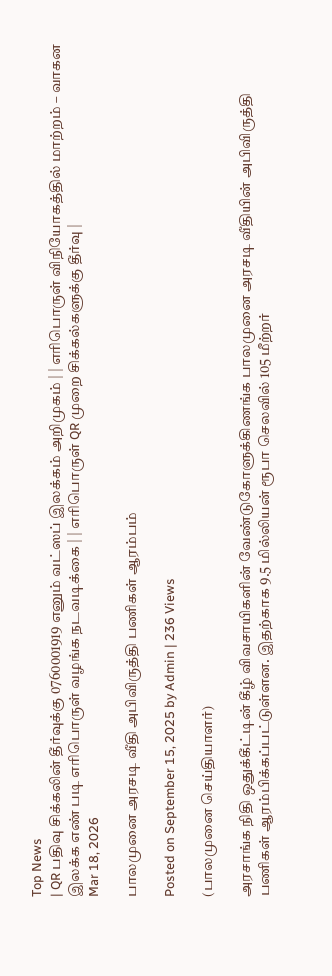Top News
| QR பதிவு சிக்கலின் தீர்வுக்கு 0760001919 எனும் வட்ஸப் இலக்கம் அறிமுகம் | | எரிபொருள் விநியோகத்தில் மாற்றம் – வாகன இலக்க எண் படி எரிபொருள் வழங்க நடவடிக்கை | | எரிபொருள் QR முறை சிக்கல்களுக்கு தீர்வு |
Mar 18, 2026

பாலமுனை அரசடி வீதி அபிவிருத்தி பணிகள் ஆரம்பம்

Posted on September 15, 2025 by Admin | 236 Views

(பாலமுனை செய்தியாளர்)

அரசாங்க நிதி ஒதுக்கீட்டின் கீழ் விவசாயிகளின் வேண்டுகோளுக்கிணங்க பாலமுனை அரசடி வீதியின் அபிவிருத்தி பணிகள் ஆரம்பிக்கப்பட்டுள்ளன. இதற்காக 9.5 மில்லியன் ரூபா செலவில் 105 மீற்றர்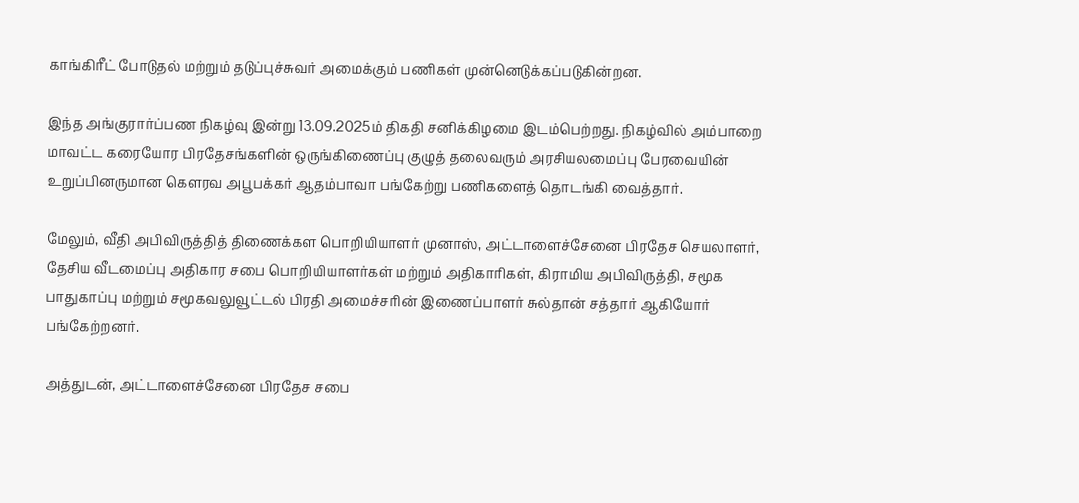காங்கிரீட் போடுதல் மற்றும் தடுப்புச்சுவர் அமைக்கும் பணிகள் முன்னெடுக்கப்படுகின்றன.

இந்த அங்குரார்ப்பண நிகழ்வு இன்று 13.09.2025ம் திகதி சனிக்கிழமை இடம்பெற்றது. நிகழ்வில் அம்பாறை மாவட்ட கரையோர பிரதேசங்களின் ஒருங்கிணைப்பு குழுத் தலைவரும் அரசியலமைப்பு பேரவையின் உறுப்பினருமான கௌரவ அபூபக்கர் ஆதம்பாவா பங்கேற்று பணிகளைத் தொடங்கி வைத்தார்.

மேலும், வீதி அபிவிருத்தித் திணைக்கள பொறியியாளர் முனாஸ், அட்டாளைச்சேனை பிரதேச செயலாளர், தேசிய வீடமைப்பு அதிகார சபை பொறியியாளர்கள் மற்றும் அதிகாரிகள், கிராமிய அபிவிருத்தி, சமூக பாதுகாப்பு மற்றும் சமூகவலுவூட்டல் பிரதி அமைச்சரின் இணைப்பாளர் சுல்தான் சத்தார் ஆகியோர் பங்கேற்றனர்.

அத்துடன், அட்டாளைச்சேனை பிரதேச சபை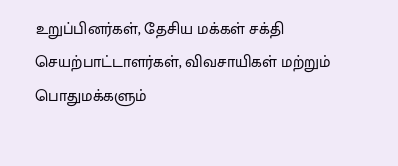உறுப்பினர்கள், தேசிய மக்கள் சக்தி செயற்பாட்டாளர்கள், விவசாயிகள் மற்றும் பொதுமக்களும்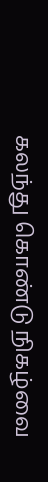கலந்து கொண்டு நிகழ்வை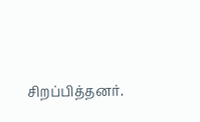சிறப்பித்தனர்.